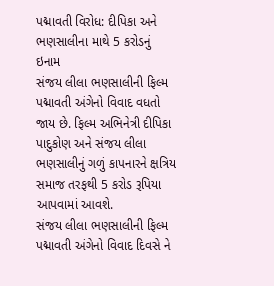પદ્માવતી વિરોધ: દીપિકા અને ભણસાલીના માથે 5 કરોડનું ઇનામ
સંજય લીલા ભણસાલીની ફિલ્મ પદ્માવતી અંગેનો વિવાદ વધતો જાય છે. ફિલ્મ અભિનેત્રી દીપિકા પાદુકોણ અને સંજય લીલા ભણસાલીનું ગળું કાપનારને ક્ષત્રિય સમાજ તરફથી 5 કરોડ રૂપિયા આપવામાં આવશે.
સંજય લીલા ભણસાલીની ફિલ્મ પદ્માવતી અંગેનો વિવાદ દિવસે ને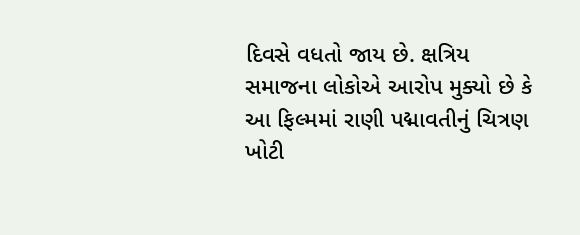દિવસે વધતો જાય છે. ક્ષત્રિય સમાજના લોકોએ આરોપ મુક્યો છે કે આ ફિલ્મમાં રાણી પદ્માવતીનું ચિત્રણ ખોટી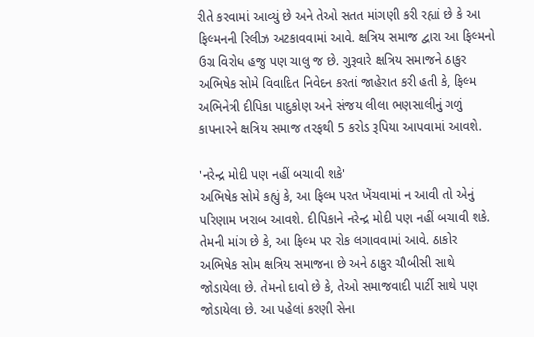રીતે કરવામાં આવ્યું છે અને તેઓ સતત માંગણી કરી રહ્યાં છે કે આ ફિલ્મનની રિલીઝ અટકાવવામાં આવે. ક્ષત્રિય સમાજ દ્વારા આ ફિલ્મનો ઉગ્ર વિરોધ હજુ પણ ચાલુ જ છે. ગુરૂવારે ક્ષત્રિય સમાજને ઠાકુર અભિષેક સોમે વિવાદિત નિવેદન કરતાં જાહેરાત કરી હતી કે, ફિલ્મ અભિનેત્રી દીપિકા પાદુકોણ અને સંજય લીલા ભણસાલીનું ગળું કાપનારને ક્ષત્રિય સમાજ તરફથી 5 કરોડ રૂપિયા આપવામાં આવશે.

'નરેન્દ્ર મોદી પણ નહીં બચાવી શકે'
અભિષેક સોમે કહ્યું કે, આ ફિલ્મ પરત ખેંચવામાં ન આવી તો એનું પરિણામ ખરાબ આવશે. દીપિકાને નરેન્દ્ર મોદી પણ નહીં બચાવી શકે. તેમની માંગ છે કે, આ ફિલ્મ પર રોક લગાવવામાં આવે. ઠાકોર અભિષેક સોમ ક્ષત્રિય સમાજના છે અને ઠાકુર ચૌબીસી સાથે જોડાયેલા છે. તેમનો દાવો છે કે, તેઓ સમાજવાદી પાર્ટી સાથે પણ જોડાયેલા છે. આ પહેલાં કરણી સેના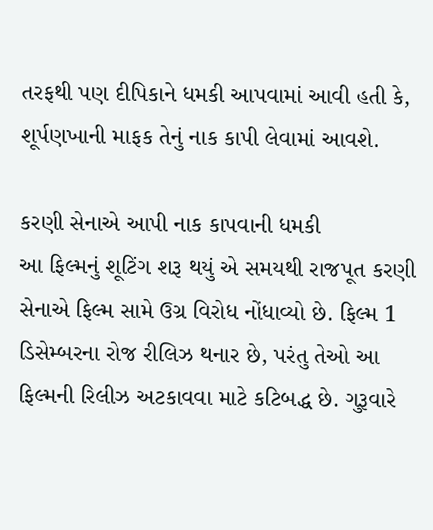તરફથી પણ દીપિકાને ધમકી આપવામાં આવી હતી કે, શૂર્પણખાની માફક તેનું નાક કાપી લેવામાં આવશે.

કરણી સેનાએ આપી નાક કાપવાની ધમકી
આ ફિલ્મનું શૂટિંગ શરૂ થયું એ સમયથી રાજપૂત કરણી સેનાએ ફિલ્મ સામે ઉગ્ર વિરોધ નોંધાવ્યો છે. ફિલ્મ 1 ડિસેમ્બરના રોજ રીલિઝ થનાર છે, પરંતુ તેઓ આ ફિલ્મની રિલીઝ અટકાવવા માટે કટિબદ્ધ છે. ગુરૂવારે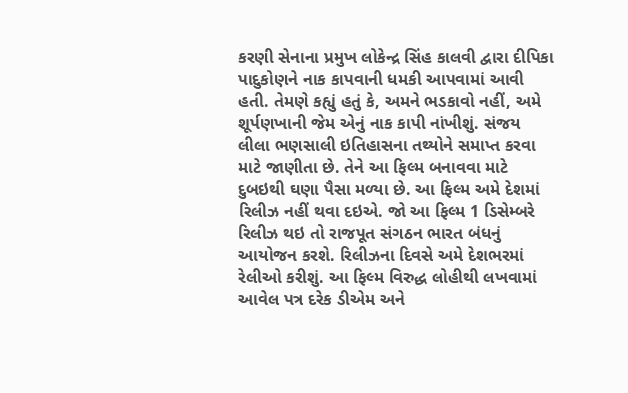કરણી સેનાના પ્રમુખ લોકેન્દ્ર સિંહ કાલવી દ્વારા દીપિકા પાદુકોણને નાક કાપવાની ધમકી આપવામાં આવી હતી. તેમણે કહ્યું હતું કે, અમને ભડકાવો નહીં, અમે શૂર્પણખાની જેમ એનું નાક કાપી નાંખીશું. સંજય લીલા ભણસાલી ઇતિહાસના તથ્યોને સમાપ્ત કરવા માટે જાણીતા છે. તેને આ ફિલ્મ બનાવવા માટે દુબઇથી ઘણા પૈસા મળ્યા છે. આ ફિલ્મ અમે દેશમાં રિલીઝ નહીં થવા દઇએ. જો આ ફિલ્મ 1 ડિસેમ્બરે રિલીઝ થઇ તો રાજપૂત સંગઠન ભારત બંધનું આયોજન કરશે. રિલીઝના દિવસે અમે દેશભરમાં રેલીઓ કરીશું. આ ફિલ્મ વિરુદ્ધ લોહીથી લખવામાં આવેલ પત્ર દરેક ડીએમ અને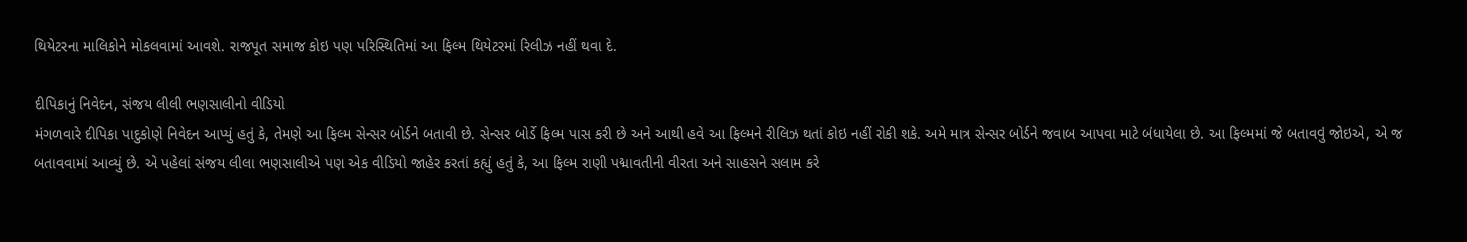થિયેટરના માલિકોને મોકલવામાં આવશે. રાજપૂત સમાજ કોઇ પણ પરિસ્થિતિમાં આ ફિલ્મ થિયેટરમાં રિલીઝ નહીં થવા દે.

દીપિકાનું નિવેદન, સંજય લીલી ભણસાલીનો વીડિયો
મંગળવારે દીપિકા પાદુકોણે નિવેદન આપ્યું હતું કે, તેમણે આ ફિલ્મ સેન્સર બોર્ડને બતાવી છે. સેન્સર બોર્ડે ફિલ્મ પાસ કરી છે અને આથી હવે આ ફિલ્મને રીલિઝ થતાં કોઇ નહીં રોકી શકે. અમે માત્ર સેન્સર બોર્ડને જવાબ આપવા માટે બંધાયેલા છે. આ ફિલ્મમાં જે બતાવવું જોઇએ, એ જ બતાવવામાં આવ્યું છે. એ પહેલાં સંજય લીલા ભણસાલીએ પણ એક વીડિયો જાહેર કરતાં કહ્યું હતું કે, આ ફિલ્મ રાણી પદ્માવતીની વીરતા અને સાહસને સલામ કરે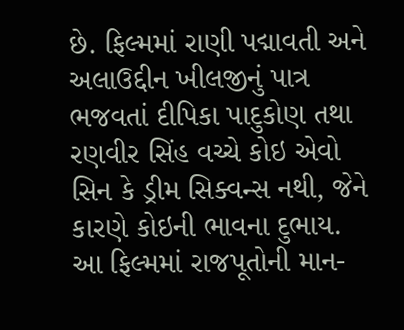છે. ફિલ્મમાં રાણી પદ્માવતી અને અલાઉદ્દીન ખીલજીનું પાત્ર ભજવતાં દીપિકા પાદુકોણ તથા રણવીર સિંહ વચ્ચે કોઇ એવો સિન કે ડ્રીમ સિક્વન્સ નથી, જેને કારણે કોઇની ભાવના દુભાય. આ ફિલ્મમાં રાજપૂતોની માન-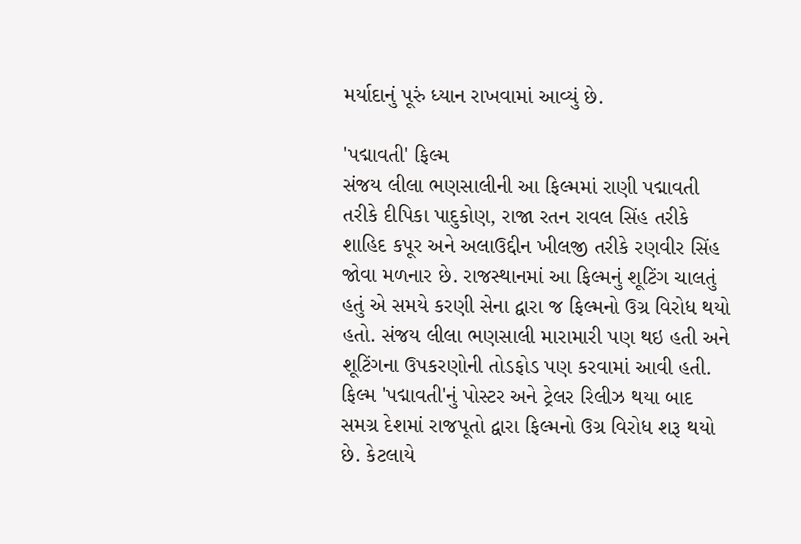મર્યાદાનું પૂરું ધ્યાન રાખવામાં આવ્યું છે.

'પદ્માવતી' ફિલ્મ
સંજય લીલા ભણસાલીની આ ફિલ્મમાં રાણી પદ્માવતી તરીકે દીપિકા પાદુકોણ, રાજા રતન રાવલ સિંહ તરીકે શાહિદ કપૂર અને અલાઉદ્દીન ખીલજી તરીકે રણવીર સિંહ જોવા મળનાર છે. રાજસ્થાનમાં આ ફિલ્મનું શૂટિંગ ચાલતું હતું એ સમયે કરણી સેના દ્વારા જ ફિલ્મનો ઉગ્ર વિરોધ થયો હતો. સંજય લીલા ભણસાલી મારામારી પણ થઇ હતી અને શૂટિંગના ઉપકરણોની તોડફોડ પણ કરવામાં આવી હતી. ફિલ્મ 'પદ્માવતી'નું પોસ્ટર અને ટ્રેલર રિલીઝ થયા બાદ સમગ્ર દેશમાં રાજપૂતો દ્વારા ફિલ્મનો ઉગ્ર વિરોધ શરૂ થયો છે. કેટલાયે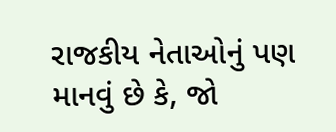રાજકીય નેતાઓનું પણ માનવું છે કે, જો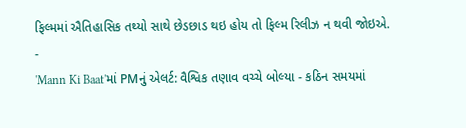ફિલ્મમાં ઐતિહાસિક તથ્યો સાથે છેડછાડ થઇ હોય તો ફિલ્મ રિલીઝ ન થવી જોઇએ.
-
'Mann Ki Baat'માં PMનું એલર્ટ: વૈશ્વિક તણાવ વચ્ચે બોલ્યા - કઠિન સમયમાં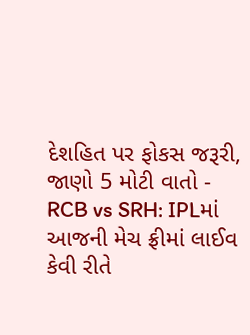દેશહિત પર ફોકસ જરૂરી, જાણો 5 મોટી વાતો -
RCB vs SRH: IPLમાં આજની મેચ ફ્રીમાં લાઈવ કેવી રીતે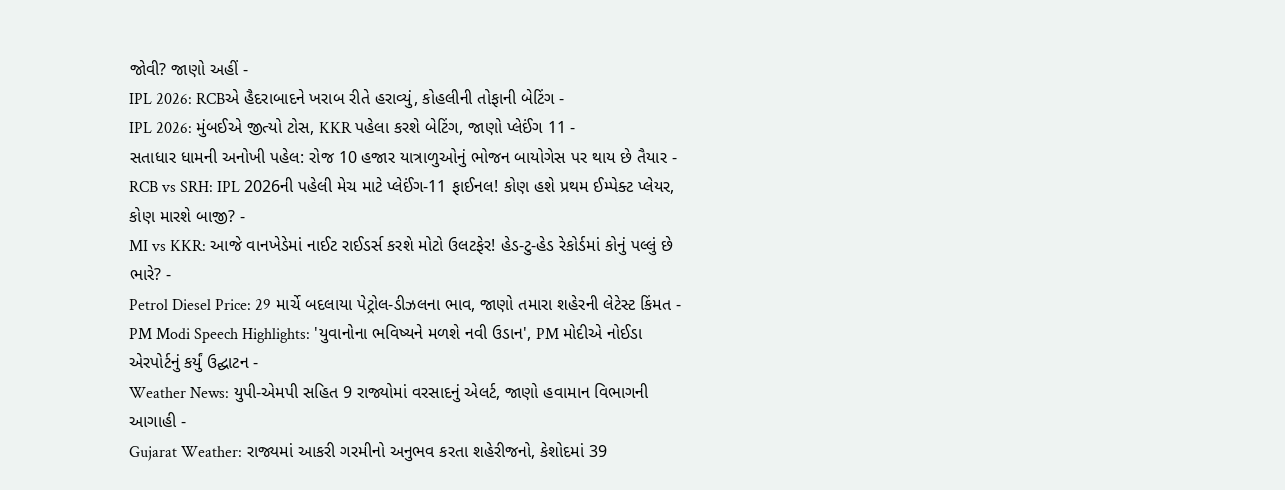જોવી? જાણો અહીં -
IPL 2026: RCBએ હૈદરાબાદને ખરાબ રીતે હરાવ્યું, કોહલીની તોફાની બેટિંગ -
IPL 2026: મુંબઈએ જીત્યો ટોસ, KKR પહેલા કરશે બેટિંગ, જાણો પ્લેઈંગ 11 -
સતાધાર ધામની અનોખી પહેલ: રોજ 10 હજાર યાત્રાળુઓનું ભોજન બાયોગેસ પર થાય છે તૈયાર -
RCB vs SRH: IPL 2026ની પહેલી મેચ માટે પ્લેઈંગ-11 ફાઈનલ! કોણ હશે પ્રથમ ઈમ્પેક્ટ પ્લેયર, કોણ મારશે બાજી? -
MI vs KKR: આજે વાનખેડેમાં નાઈટ રાઈડર્સ કરશે મોટો ઉલટફેર! હેડ-ટુ-હેડ રેકોર્ડમાં કોનું પલ્લું છે ભારે? -
Petrol Diesel Price: 29 માર્ચે બદલાયા પેટ્રોલ-ડીઝલના ભાવ, જાણો તમારા શહેરની લેટેસ્ટ કિંમત -
PM Modi Speech Highlights: 'યુવાનોના ભવિષ્યને મળશે નવી ઉડાન', PM મોદીએ નોઈડા એરપોર્ટનું કર્યું ઉદ્ઘાટન -
Weather News: યુપી-એમપી સહિત 9 રાજ્યોમાં વરસાદનું એલર્ટ, જાણો હવામાન વિભાગની આગાહી -
Gujarat Weather: રાજ્યમાં આકરી ગરમીનો અનુભવ કરતા શહેરીજનો, કેશોદમાં 39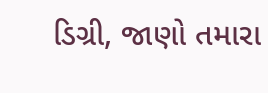ડિગ્રી, જાણો તમારા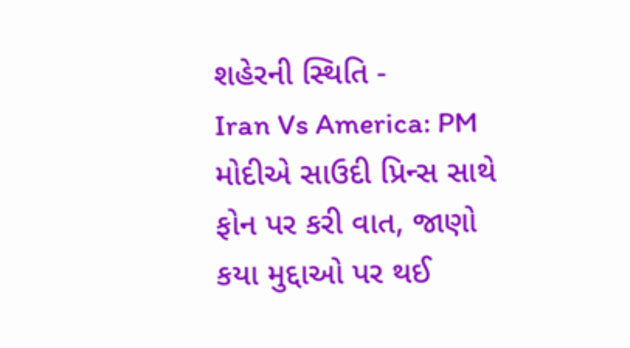શહેરની સ્થિતિ -
Iran Vs America: PM મોદીએ સાઉદી પ્રિન્સ સાથે ફોન પર કરી વાત, જાણો કયા મુદ્દાઓ પર થઈ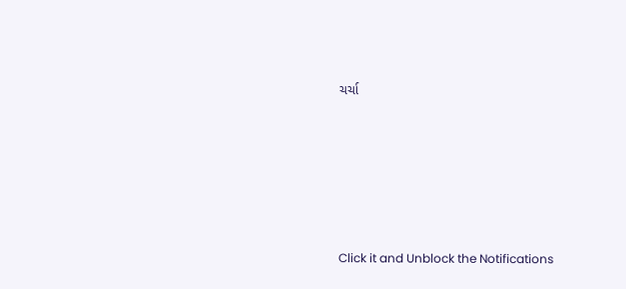ચર્ચા







Click it and Unblock the Notifications